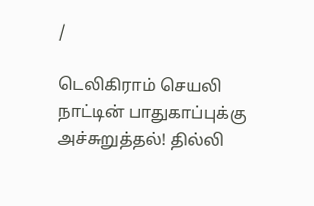/

டெலிகிராம் செயலி நாட்டின் பாதுகாப்புக்கு அச்சுறுத்தல்! தில்லி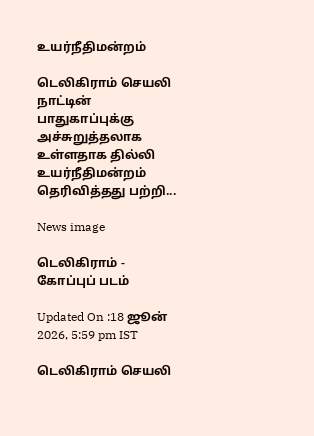உயர்நீதிமன்றம்

டெலிகிராம் செயலி நாட்டின் பாதுகாப்புக்கு அச்சுறுத்தலாக உள்ளதாக தில்லி உயர்நீதிமன்றம் தெரிவித்தது பற்றி...

News image

டெலிகிராம் - கோப்புப் படம்

Updated On :18 ஜூன் 2026, 5:59 pm IST

டெலிகிராம் செயலி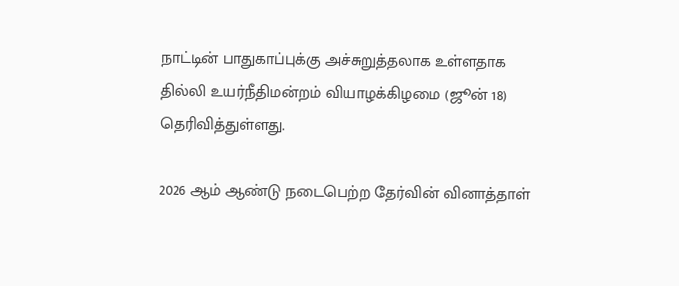நாட்டின் பாதுகாப்புக்கு அச்சுறுத்தலாக உள்ளதாக தில்லி உயர்நீதிமன்றம் வியாழக்கிழமை (ஜூன் 18) தெரிவித்துள்ளது.

2026 ஆம் ஆண்டு நடைபெற்ற தேர்வின் வினாத்தாள்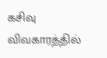கசிவு விவகாரத்தில்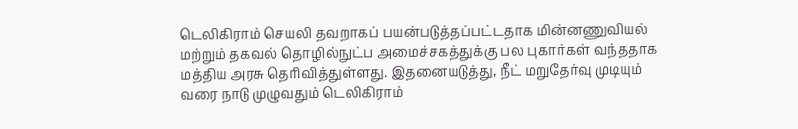டெலிகிராம் செயலி தவறாகப் பயன்படுத்தப்பட்டதாக மின்னணுவியல் மற்றும் தகவல் தொழில்நுட்ப அமைச்சகத்துக்கு பல புகார்கள் வந்ததாக மத்திய அரசு தெரிவித்துள்ளது. இதனையடுத்து, நீட் மறுதேர்வு முடியும் வரை நாடு முழுவதும் டெலிகிராம்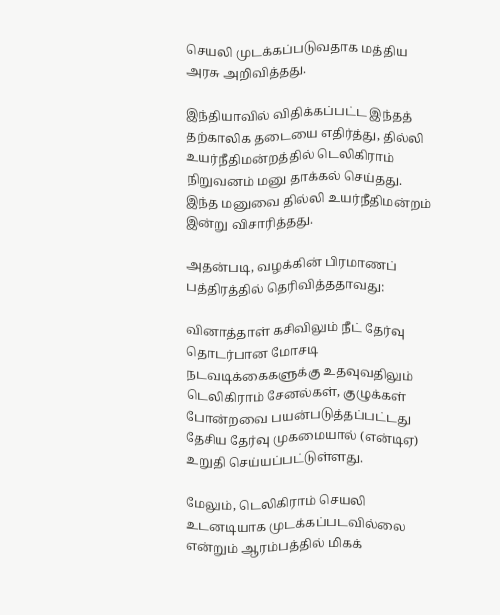செயலி முடக்கப்படுவதாக மத்திய அரசு அறிவித்தது.

இந்தியாவில் விதிக்கப்பட்ட இந்தத் தற்காலிக தடையை எதிர்த்து, தில்லி உயர்நீதிமன்றத்தில் டெலிகிராம் நிறுவனம் மனு தாக்கல் செய்தது. இந்த மனுவை தில்லி உயர்நீதிமன்றம் இன்று விசாரித்தது.

அதன்படி, வழக்கின் பிரமாணப் பத்திரத்தில் தெரிவித்ததாவது:

வினாத்தாள் கசிவிலும் நீட் தேர்வு தொடர்பான மோசடி நடவடிக்கைகளுக்கு உதவுவதிலும் டெலிகிராம் சேனல்கள், குழுக்கள் போன்றவை பயன்படுத்தப்பட்டது தேசிய தேர்வு முகமையால் (என்டிஏ) உறுதி செய்யப்பட்டுள்ளது.

மேலும், டெலிகிராம் செயலி உடனடியாக முடக்கப்படவில்லை என்றும் ஆரம்பத்தில் மிகக்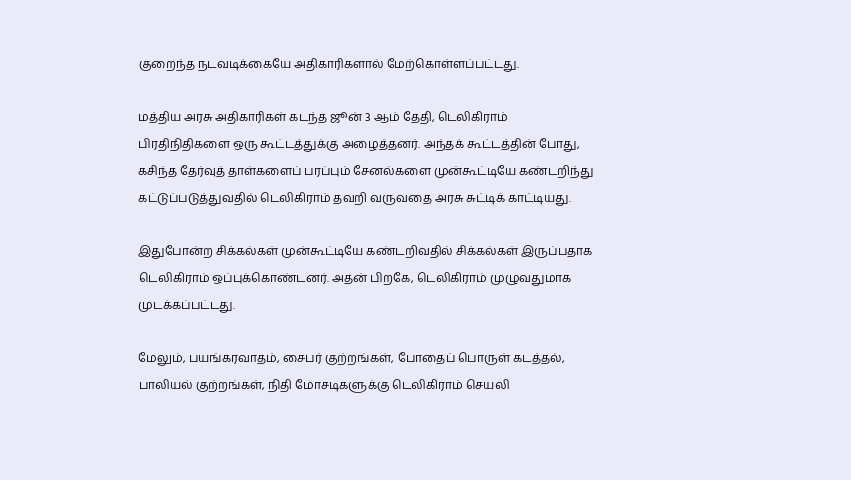குறைந்த நடவடிக்கையே அதிகாரிகளால் மேற்கொள்ளப்பட்டது.

மத்திய அரசு அதிகாரிகள் கடந்த ஜூன் 3 ஆம் தேதி, டெலிகிராம் பிரதிநிதிகளை ஒரு கூட்டத்துக்கு அழைத்தனர். அந்தக் கூட்டத்தின் போது, கசிந்த தேர்வுத் தாள்களைப் பரப்பும் சேனல்களை முன்கூட்டியே கண்டறிந்து கட்டுப்படுத்துவதில் டெலிகிராம் தவறி வருவதை அரசு சுட்டிக் காட்டியது.

இதுபோன்ற சிக்கல்கள் முன்கூட்டியே கண்டறிவதில் சிக்கல்கள் இருப்பதாக டெலிகிராம் ஒப்புக்கொண்டனர். அதன் பிறகே, டெலிகிராம் முழுவதுமாக முடக்கப்பட்டது.

மேலும், பயங்கரவாதம், சைபர் குற்றங்கள், போதைப் பொருள் கடத்தல், பாலியல் குற்றங்கள், நிதி மோசடிகளுக்கு டெலிகிராம் செயலி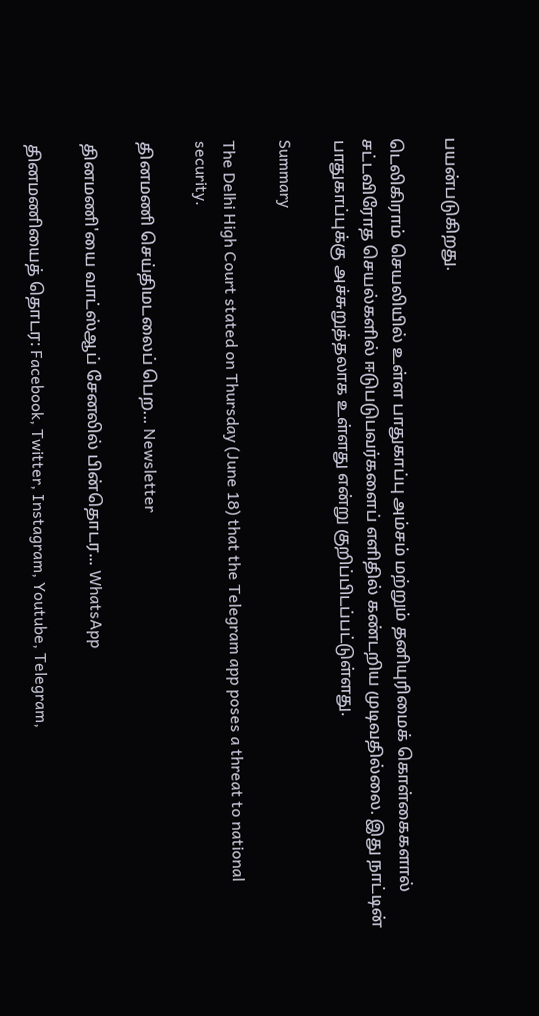பயன்படுகிறது.

டெலிகிராம் செயலியில் உள்ள பாதுகாப்பு அம்சம் மற்றும் தனியுரிமைக் கொள்கைகளால் சட்டவிரோத செயல்களில் ஈடுபடுபவர்களைப் எளிதில் கண்டறிய முடிவதில்லை. இது நாட்டின் பாதுகாப்புக்கு அச்சுறுத்தலாக உள்ளது என்று குறிப்பிடப்பட்டுள்ளது.

Summary

The Delhi High Court stated on Thursday (June 18) that the Telegram app poses a threat to national security.

தினமணி செய்திமடலைப் பெற... Newsletter

தினமணி'யை வாட்ஸ்ஆப் சேனலில் பின்தொடர... WhatsApp

தினமணியைத் தொடர: Facebook, Twitter, Instagram, Youtube, Telegram,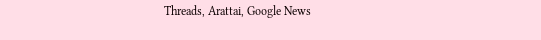Threads, Arattai, Google News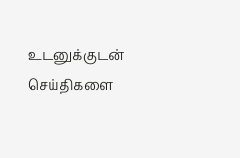உடனுக்குடன் செய்திகளை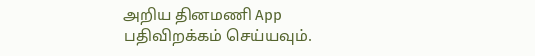அறிய தினமணி App பதிவிறக்கம் செய்யவும்.